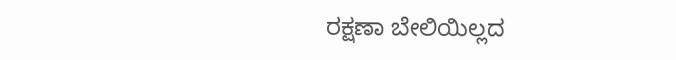ರಕ್ಷಣಾ ಬೇಲಿಯಿಲ್ಲದ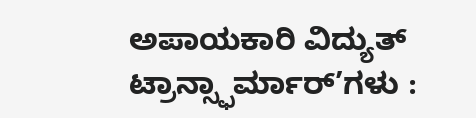ಅಪಾಯಕಾರಿ ವಿದ್ಯುತ್ ಟ್ರಾನ್ಸ್ಫಾರ್ಮಾರ್’ಗಳು :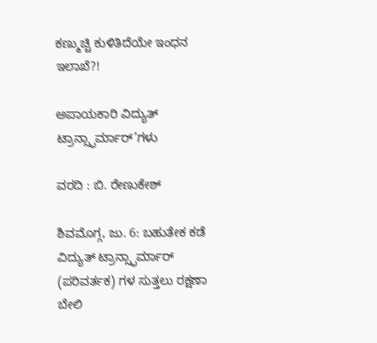ಕಣ್ಮುಚ್ಚಿ ಕುಳಿತಿದೆಯೇ ಇಂಧನ ಇಲಾಖೆ?!

ಅಪಾಯಕಾರಿ ವಿದ್ಯುತ್ ಟ್ರಾನ್ಸ್ಫಾರ್ಮಾರ್’ಗಳು

ವರದಿ : ಬಿ. ರೇಣುಕೇಶ್

ಶಿವಮೊಗ್ಗ, ಜು. 6: ಬಹುತೇಕ ಕಡೆ ವಿದ್ಯುತ್ ಟ್ರಾನ್ಸ್ಫಾರ್ಮಾರ್ (ಪರಿವರ್ತಕ) ಗಳ ಸುತ್ತಲು ರಕ್ಷಣಾ ಬೇಲಿ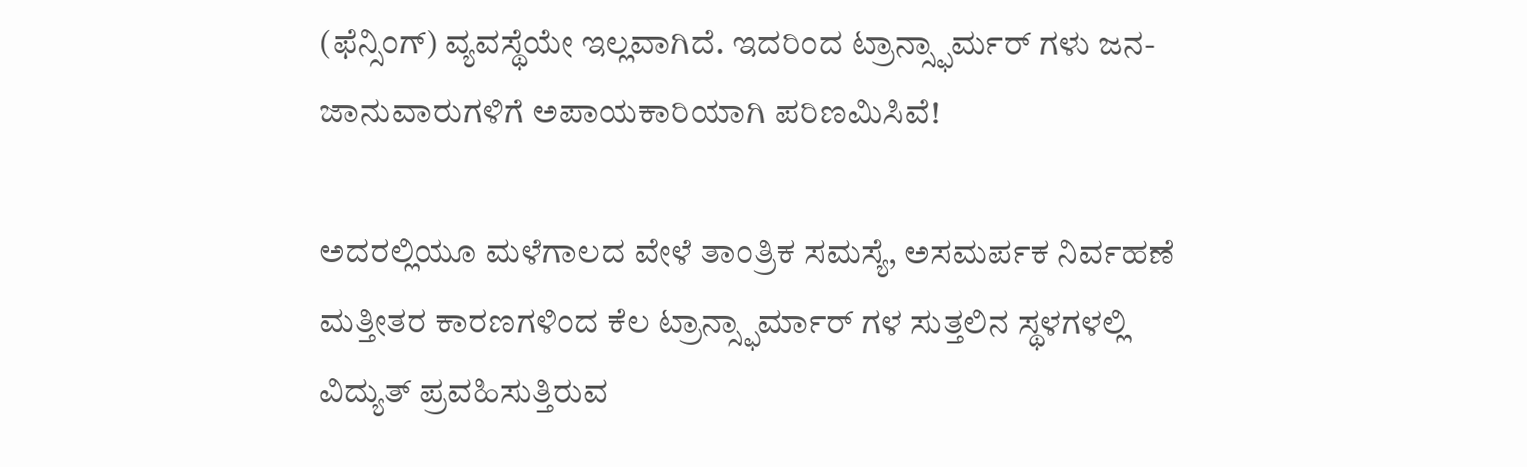(ಫೆನ್ಸಿಂಗ್) ವ್ಯವಸ್ಥೆಯೇ ಇಲ್ಲವಾಗಿದೆ. ಇದರಿಂದ ಟ್ರಾನ್ಸ್ಫಾರ್ಮರ್ ಗಳು ಜನ-ಜಾನುವಾರುಗಳಿಗೆ ಅಪಾಯಕಾರಿಯಾಗಿ ಪರಿಣಮಿಸಿವೆ!

ಅದರಲ್ಲಿಯೂ ಮಳೆಗಾಲದ ವೇಳೆ ತಾಂತ್ರಿಕ ಸಮಸ್ಯೆ, ಅಸಮರ್ಪಕ ನಿರ್ವಹಣೆ ಮತ್ತೀತರ ಕಾರಣಗಳಿಂದ ಕೆಲ ಟ್ರಾನ್ಸ್ಫಾರ್ಮಾರ್ ಗಳ ಸುತ್ತಲಿನ ಸ್ಥಳಗಳಲ್ಲಿ ವಿದ್ಯುತ್ ಪ್ರವಹಿಸುತ್ತಿರುವ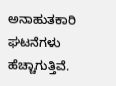ಅನಾಹುತಕಾರಿ ಘಟನೆಗಳು ಹೆಚ್ಚಾಗುತ್ತಿವೆ.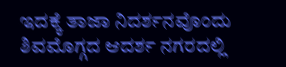ಇದಕ್ಕೆ ತಾಜಾ ನಿದರ್ಶನವೊಂದು ಶಿವಮೊಗ್ಗದ ಆದರ್ಶ ನಗರದಲ್ಲಿ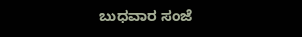ಬುಧವಾರ ಸಂಜೆ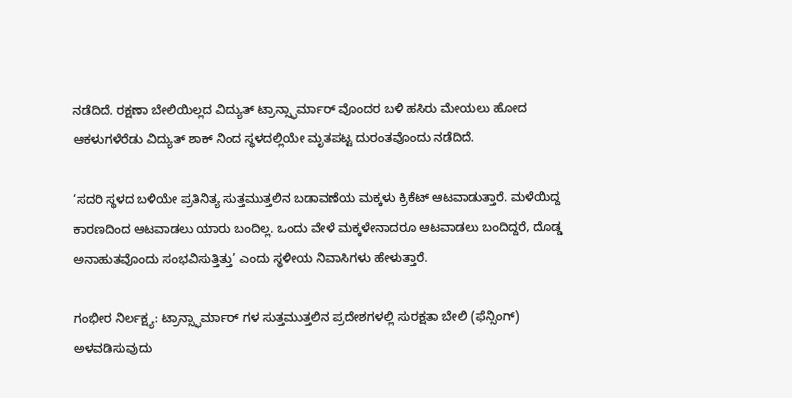ನಡೆದಿದೆ. ರಕ್ಷಣಾ ಬೇಲಿಯಿಲ್ಲದ ವಿದ್ಯುತ್ ಟ್ರಾನ್ಸ್ಫಾರ್ಮಾರ್ ವೊಂದರ ಬಳಿ ಹಸಿರು ಮೇಯಲು ಹೋದ ಆಕಳುಗಳೆರೆಡು ವಿದ್ಯುತ್ ಶಾಕ್ ನಿಂದ ಸ್ಥಳದಲ್ಲಿಯೇ ಮೃತಪಟ್ಟ ದುರಂತವೊಂದು ನಡೆದಿದೆ.

‘ಸದರಿ ಸ್ಥಳದ ಬಳಿಯೇ ಪ್ರತಿನಿತ್ಯ ಸುತ್ತಮುತ್ತಲಿನ ಬಡಾವಣೆಯ ಮಕ್ಕಳು ಕ್ರಿಕೆಟ್ ಆಟವಾಡುತ್ತಾರೆ. ಮಳೆಯಿದ್ದ ಕಾರಣದಿಂದ ಆಟವಾಡಲು ಯಾರು ಬಂದಿಲ್ಲ. ಒಂದು ವೇಳೆ ಮಕ್ಕಳೇನಾದರೂ ಆಟವಾಡಲು ಬಂದಿದ್ದರೆ, ದೊಡ್ಡ ಅನಾಹುತವೊಂದು ಸಂಭವಿಸುತ್ತಿತ್ತು’ ಎಂದು ಸ್ಥಳೀಯ ನಿವಾಸಿಗಳು ಹೇಳುತ್ತಾರೆ.

ಗಂಭೀರ ನಿರ್ಲಕ್ಷ್ಯ: ಟ್ರಾನ್ಸ್ಫಾರ್ಮಾರ್ ಗಳ ಸುತ್ತಮುತ್ತಲಿನ ಪ್ರದೇಶಗಳಲ್ಲಿ ಸುರಕ್ಷತಾ ಬೇಲಿ (ಫೆನ್ಸಿಂಗ್) ಅಳವಡಿಸುವುದು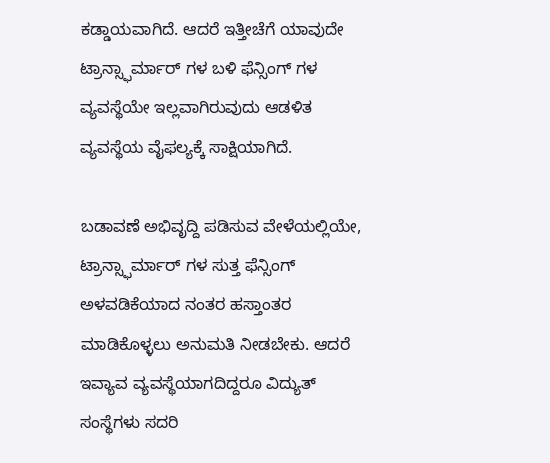ಕಡ್ಡಾಯವಾಗಿದೆ. ಆದರೆ ಇತ್ತೀಚೆಗೆ ಯಾವುದೇ ಟ್ರಾನ್ಸ್ಫಾರ್ಮಾರ್ ಗಳ ಬಳಿ ಫೆನ್ಸಿಂಗ್ ಗಳ ವ್ಯವಸ್ಥೆಯೇ ಇಲ್ಲವಾಗಿರುವುದು ಆಡಳಿತ ವ್ಯವಸ್ಥೆಯ ವೈಫಲ್ಯಕ್ಕೆ ಸಾಕ್ಷಿಯಾಗಿದೆ.

ಬಡಾವಣೆ ಅಭಿವೃದ್ದಿ ಪಡಿಸುವ ವೇಳೆಯಲ್ಲಿಯೇ, ಟ್ರಾನ್ಸ್ಫಾರ್ಮಾರ್ ಗಳ ಸುತ್ತ ಫೆನ್ಸಿಂಗ್ ಅಳವಡಿಕೆಯಾದ ನಂತರ ಹಸ್ತಾಂತರ ಮಾಡಿಕೊಳ್ಳಲು ಅನುಮತಿ ನೀಡಬೇಕು. ಆದರೆ ಇವ್ಯಾವ ವ್ಯವಸ್ಥೆಯಾಗದಿದ್ದರೂ ವಿದ್ಯುತ್ ಸಂಸ್ಥೆಗಳು ಸದರಿ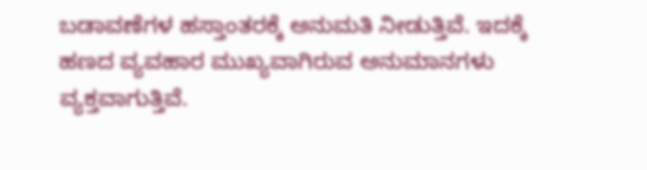ಬಡಾವಣೆಗಳ ಹಸ್ತಾಂತರಕ್ಕೆ ಅನುಮತಿ ನೀಡುತ್ತಿವೆ. ಇದಕ್ಕೆ ಹಣದ ವ್ಯವಹಾರ ಮುಖ್ಯವಾಗಿರುವ ಅನುಮಾನಗಳು ವ್ಯಕ್ತವಾಗುತ್ತಿವೆ.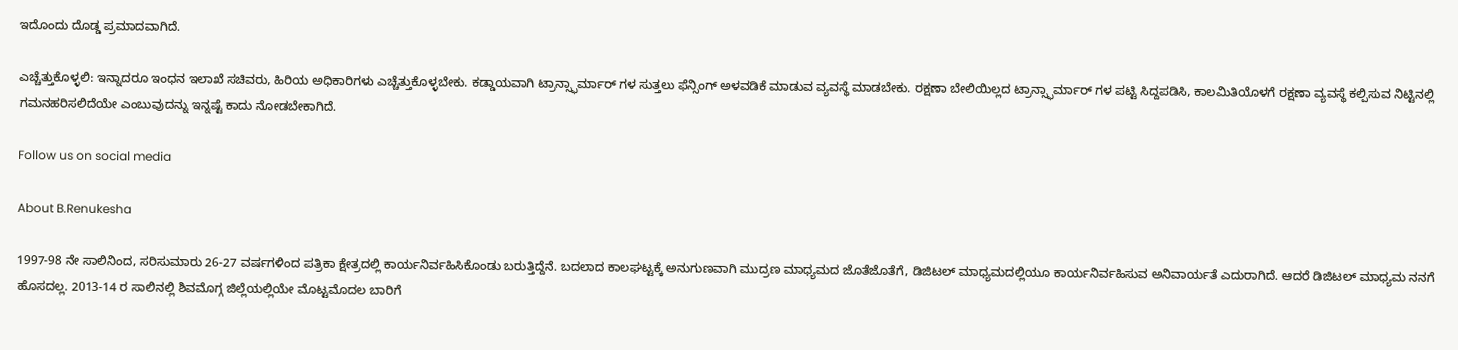ಇದೊಂದು ದೊಡ್ಡ ಪ್ರಮಾದವಾಗಿದೆ.

ಎಚ್ಚೆತ್ತುಕೊಳ್ಳಲಿ: ಇನ್ನಾದರೂ ಇಂಧನ ಇಲಾಖೆ ಸಚಿವರು, ಹಿರಿಯ ಅಧಿಕಾರಿಗಳು ಎಚ್ಚೆತ್ತುಕೊಳ್ಳಬೇಕು. ಕಡ್ಡಾಯವಾಗಿ ಟ್ರಾನ್ಸ್ಫಾರ್ಮಾರ್ ಗಳ ಸುತ್ತಲು ಫೆನ್ಸಿಂಗ್ ಅಳವಡಿಕೆ ಮಾಡುವ ವ್ಯವಸ್ಥೆ ಮಾಡಬೇಕು. ರಕ್ಷಣಾ ಬೇಲಿಯಿಲ್ಲದ ಟ್ರಾನ್ಸ್ಫಾರ್ಮಾರ್ ಗಳ ಪಟ್ಟಿ ಸಿದ್ದಪಡಿಸಿ, ಕಾಲಮಿತಿಯೊಳಗೆ ರಕ್ಷಣಾ ವ್ಯವಸ್ಥೆ ಕಲ್ಪಿಸುವ ನಿಟ್ಟಿನಲ್ಲಿ ಗಮನಹರಿಸಲಿದೆಯೇ ಎಂಬುವುದನ್ನು ಇನ್ನಷ್ಟೆ ಕಾದು ನೋಡಬೇಕಾಗಿದೆ.

Follow us on social media

About B.Renukesha

1997-98 ನೇ ಸಾಲಿನಿಂದ, ಸರಿಸುಮಾರು 26-27 ವರ್ಷಗಳಿಂದ ಪತ್ರಿಕಾ ಕ್ಷೇತ್ರದಲ್ಲಿ ಕಾರ್ಯನಿರ್ವಹಿಸಿಕೊಂಡು ಬರುತ್ತಿದ್ದೆನೆ. ಬದಲಾದ ಕಾಲಘಟ್ಟಕ್ಕೆ ಅನುಗುಣವಾಗಿ ಮುದ್ರಣ ಮಾಧ್ಯಮದ ಜೊತೆಜೊತೆಗೆ, ಡಿಜಿಟಲ್ ಮಾಧ್ಯಮದಲ್ಲಿಯೂ ಕಾರ್ಯನಿರ್ವಹಿಸುವ ಅನಿವಾರ್ಯತೆ ಎದುರಾಗಿದೆ. ಆದರೆ ಡಿಜಿಟಲ್ ಮಾಧ್ಯಮ ನನಗೆ ಹೊಸದಲ್ಲ. 2013-14 ರ ಸಾಲಿನಲ್ಲಿ ಶಿವಮೊಗ್ಗ ಜಿಲ್ಲೆಯಲ್ಲಿಯೇ ಮೊಟ್ಟಮೊದಲ ಬಾರಿಗೆ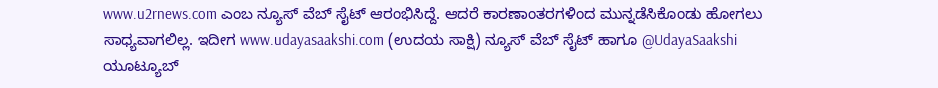www.u2rnews.com ಎಂಬ ನ್ಯೂಸ್ ವೆಬ್ ಸೈಟ್ ಆರಂಭಿಸಿದ್ದೆ. ಆದರೆ ಕಾರಣಾಂತರಗಳಿಂದ ಮುನ್ನಡೆಸಿಕೊಂಡು ಹೋಗಲು ಸಾಧ್ಯವಾಗಲಿಲ್ಲ. ಇದೀಗ www.udayasaakshi.com (ಉದಯ ಸಾಕ್ಷಿ) ನ್ಯೂಸ್ ವೆಬ್ ಸೈಟ್ ಹಾಗೂ @UdayaSaakshi ಯೂಟ್ಯೂಬ್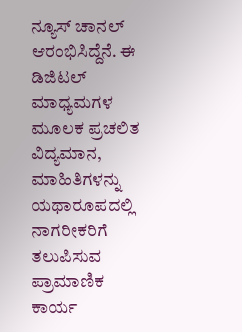ನ್ಯೂಸ್ ಚಾನಲ್ ಆರಂಭಿಸಿದ್ದೆನೆ. ಈ ಡಿಜಿಟಲ್ ಮಾಧ್ಯಮಗಳ ಮೂಲಕ ಪ್ರಚಲಿತ ವಿದ್ಯಮಾನ, ಮಾಹಿತಿಗಳನ್ನು ಯಥಾರೂಪದಲ್ಲಿ ನಾಗರೀಕರಿಗೆ ತಲುಪಿಸುವ ಪ್ರಾಮಾಣಿಕ ಕಾರ್ಯ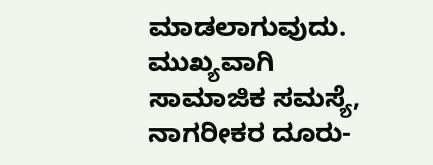ಮಾಡಲಾಗುವುದು. ಮುಖ್ಯವಾಗಿ ಸಾಮಾಜಿಕ ಸಮಸ್ಯೆ, ನಾಗರೀಕರ ದೂರು-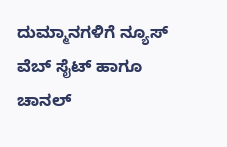ದುಮ್ಮಾನಗಳಿಗೆ ನ್ಯೂಸ್ ವೆಬ್ ಸೈಟ್ ಹಾಗೂ ಚಾನಲ್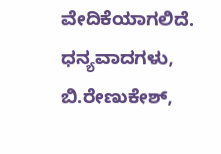ವೇದಿಕೆಯಾಗಲಿದೆ. ಧನ್ಯವಾದಗಳು, ಬಿ.ರೇಣುಕೇಶ್,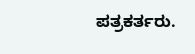ಪತ್ರಕರ್ತರು.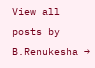View all posts by B.Renukesha →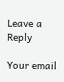Leave a Reply

Your email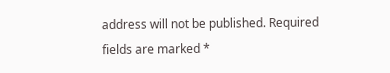address will not be published. Required fields are marked *